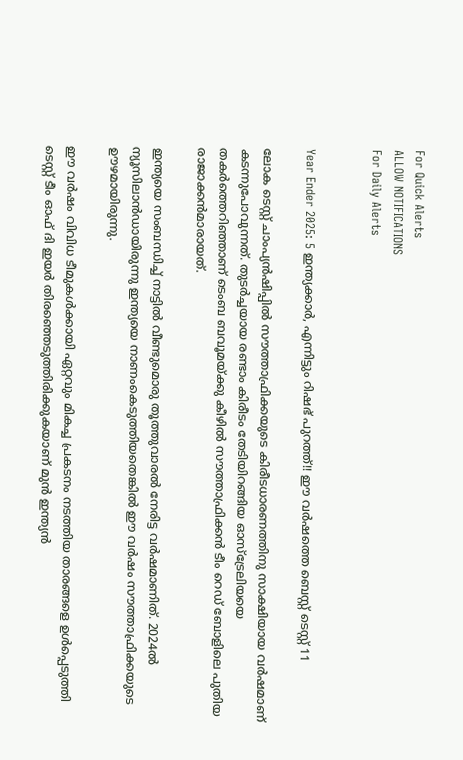For Quick Alerts
ALLOW NOTIFICATIONS
For Daily Alerts


Year Ender 2025: 5 ഇന്ത്യക്കാര്‍, എന്നിട്ടും റിഷഭ് പുറത്ത്!! ഈ വര്‍ഷത്തെ ബെസ്റ്റ് ടെസ്റ്റ് 11

ലോക ടെസ്റ്റ് ചാംപ്യന്‍ഷിപ്പില്‍ സൗത്താഫ്രിക്കയുടെ കിരീടധാരണത്തിനു സാക്ഷിയായ വര്‍ഷമാണ് കടന്നുപോവുന്നത്. തുടര്‍ച്ചയായ രണ്ടാം കിരീടം തേടിയിറങ്ങിയ ഓസ്‌ട്രേലിയയെ തകര്‍ത്തെറിഞ്ഞാണ് ടെംബ ബവൂമയ്ക്കു കീഴില്‍ സൗത്താഫ്രിക്കന്‍ ടീം റെഡ് ബോളിലെ പുതിയ രാജാക്കന്‍മാരായത്.

ഇന്ത്യയെ സംബന്ധിച്ച് നാട്ടില്‍ വീണ്ടുമൊരു തൂത്തുവാരല്‍ നേരിട്ട വര്‍ഷമാണിത്. 2024ല്‍ ന്യൂസിലാന്‍ഡായിരുന്നു ഇന്ത്യയെ നാണംകെടുത്തിയതെങ്കില്‍ ഈ വര്‍ഷം സൗത്താഫ്രിക്കയുടെ ഊഴമായിരുന്നു.

ഈ വര്‍ഷം വിവിധ ടീമുകള്‍ക്കായി ഏറ്റവും മികച്ച പ്രകടനം നടത്തിയ താരങ്ങളെ ഉള്‍പ്പെടുത്തി ടെസ്റ്റ് ടീം ഓഫ് ദി ഇയര്‍ തിരഞ്ഞെടുത്തിരിക്കുകയാണ് മുന്‍ ഇന്ത്യന്‍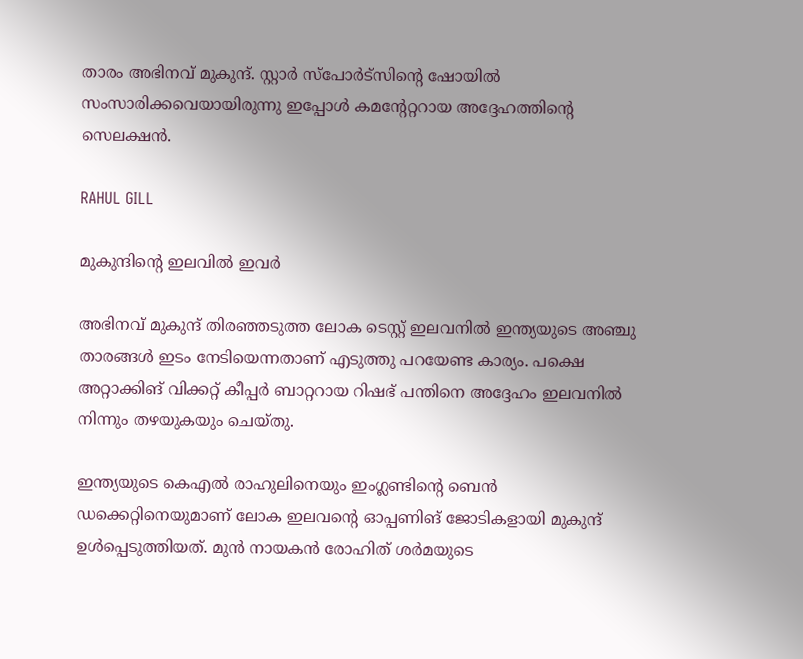താരം അഭിനവ് മുകുന്ദ്. സ്റ്റാര്‍ സ്‌പോര്‍ട്‌സിന്റെ ഷോയില്‍ സംസാരിക്കവെയായിരുന്നു ഇപ്പോള്‍ കമന്റേറ്ററായ അദ്ദേഹത്തിന്റെ സെലക്ഷന്‍.

RAHUL GILL

മുകുന്ദിന്റെ ഇലവില്‍ ഇവര്‍

അഭിനവ് മുകുന്ദ് തിരഞ്ഞടുത്ത ലോക ടെസ്റ്റ് ഇലവനില്‍ ഇന്ത്യയുടെ അഞ്ചു താരങ്ങള്‍ ഇടം നേടിയെന്നതാണ് എടുത്തു പറയേണ്ട കാര്യം. പക്ഷെ അറ്റാക്കിങ് വിക്കറ്റ് കീപ്പര്‍ ബാറ്ററായ റിഷഭ് പന്തിനെ അദ്ദേഹം ഇലവനില്‍ നിന്നും തഴയുകയും ചെയ്തു.

ഇന്ത്യയുടെ കെഎല്‍ രാഹുലിനെയും ഇംഗ്ലണ്ടിന്റെ ബെന്‍ ഡക്കെറ്റിനെയുമാണ് ലോക ഇലവന്റെ ഓപ്പണിങ് ജോടികളായി മുകുന്ദ് ഉള്‍പ്പെടുത്തിയത്. മുന്‍ നായകന്‍ രോഹിത് ശര്‍മയുടെ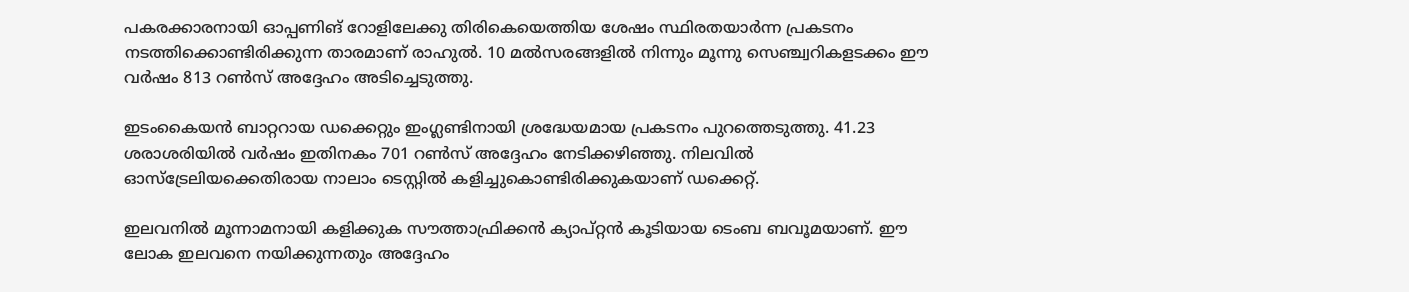പകരക്കാരനായി ഓപ്പണിങ് റോളിലേക്കു തിരികെയെത്തിയ ശേഷം സ്ഥിരതയാര്‍ന്ന പ്രകടനം നടത്തിക്കൊണ്ടിരിക്കുന്ന താരമാണ് രാഹുല്‍. 10 മല്‍സരങ്ങളില്‍ നിന്നും മൂന്നു സെഞ്ച്വറികളടക്കം ഈ വര്‍ഷം 813 റണ്‍സ് അദ്ദേഹം അടിച്ചെടുത്തു.

ഇടംകൈയന്‍ ബാറ്ററായ ഡക്കെറ്റും ഇംഗ്ലണ്ടിനായി ശ്രദ്ധേയമായ പ്രകടനം പുറത്തെടുത്തു. 41.23 ശരാശരിയില്‍ വര്‍ഷം ഇതിനകം 701 റണ്‍സ് അദ്ദേഹം നേടിക്കഴിഞ്ഞു. നിലവില്‍ ഓസ്‌ട്രേലിയക്കെതിരായ നാലാം ടെസ്റ്റില്‍ കളിച്ചുകൊണ്ടിരിക്കുകയാണ് ഡക്കെറ്റ്.

ഇലവനില്‍ മൂന്നാമനായി കളിക്കുക സൗത്താഫ്രിക്കന്‍ ക്യാപ്റ്റന്‍ കൂടിയായ ടെംബ ബവൂമയാണ്. ഈ ലോക ഇലവനെ നയിക്കുന്നതും അദ്ദേഹം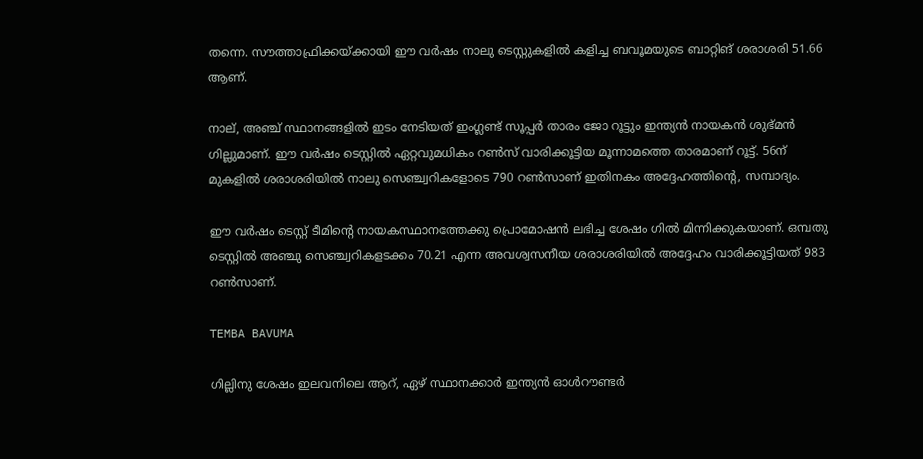തന്നെ. സൗത്താഫ്രിക്കയ്ക്കായി ഈ വര്‍ഷം നാലു ടെസ്റ്റുകളില്‍ കളിച്ച ബവൂമയുടെ ബാറ്റിങ് ശരാശരി 51.66 ആണ്.

നാല്, അഞ്ച് സ്ഥാനങ്ങളില്‍ ഇടം നേടിയത് ഇംഗ്ലണ്ട് സൂപ്പര്‍ താരം ജോ റൂട്ടും ഇന്ത്യന്‍ നായകന്‍ ശുഭ്മന്‍ ഗില്ലുമാണ്. ഈ വര്‍ഷം ടെസ്റ്റില്‍ ഏറ്റവുമധികം റണ്‍സ് വാരിക്കൂട്ടിയ മൂന്നാമത്തെ താരമാണ് റൂട്ട്. 56ന് മുകളില്‍ ശരാശരിയില്‍ നാലു സെഞ്ച്വറികളോടെ 790 റണ്‍സാണ് ഇതിനകം അദ്ദേഹത്തിന്റെ, സമ്പാദ്യം.

ഈ വര്‍ഷം ടെസ്റ്റ് ടീമിന്റെ നായകസ്ഥാനത്തേക്കു പ്രൊമോഷന്‍ ലഭിച്ച ശേഷം ഗില്‍ മിന്നിക്കുകയാണ്. ഒമ്പതു ടെസ്റ്റില്‍ അഞ്ചു സെഞ്ച്വറികളടക്കം 70.21 എന്ന അവശ്വസനീയ ശരാശരിയില്‍ അദ്ദേഹം വാരിക്കൂട്ടിയത് 983 റണ്‍സാണ്.

TEMBA BAVUMA

ഗില്ലിനു ശേഷം ഇലവനിലെ ആറ്, ഏഴ് സ്ഥാനക്കാര്‍ ഇന്ത്യന്‍ ഓള്‍റൗണ്ടര്‍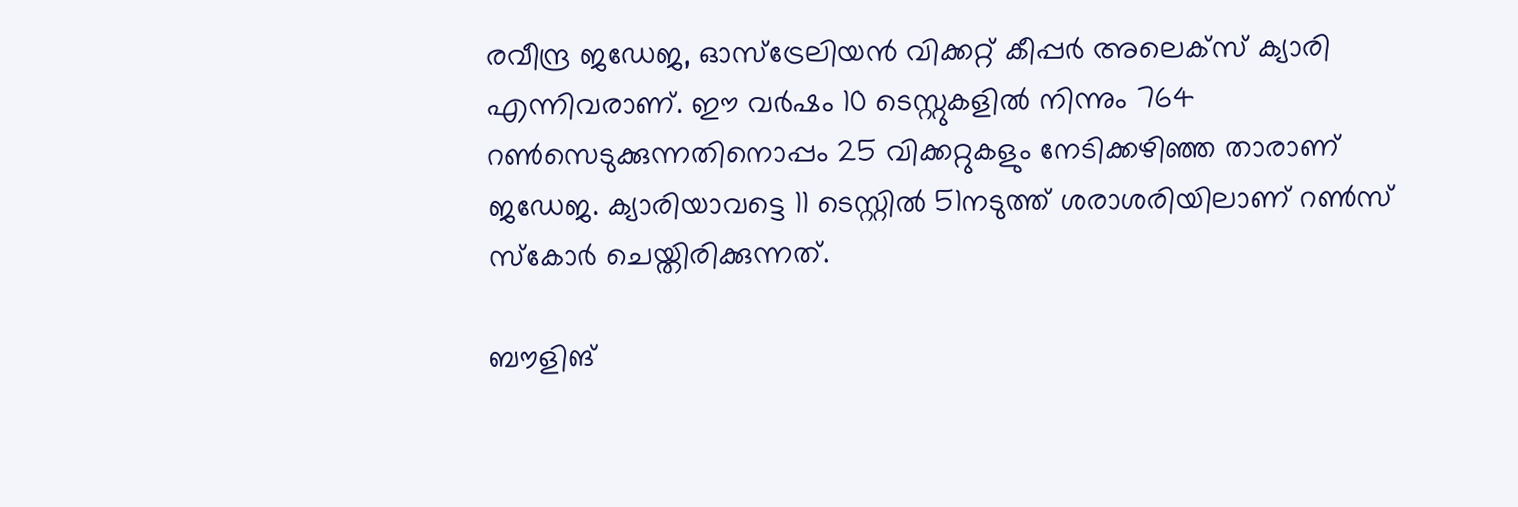രവീന്ദ്ര ജഡേജ, ഓസ്‌ട്രേലിയന്‍ വിക്കറ്റ് കീപ്പര്‍ അലെക്‌സ് ക്യാരി എന്നിവരാണ്. ഈ വര്‍ഷം 10 ടെസ്റ്റുകളില്‍ നിന്നും 764 റണ്‍സെടുക്കുന്നതിനൊപ്പം 25 വിക്കറ്റുകളും നേടിക്കഴിഞ്ഞ താരാണ് ജഡേജ. ക്യാരിയാവട്ടെ 11 ടെസ്റ്റില്‍ 51നടുത്ത് ശരാശരിയിലാണ് റണ്‍സ് സ്‌കോര്‍ ചെയ്തിരിക്കുന്നത്.

ബൗളിങ്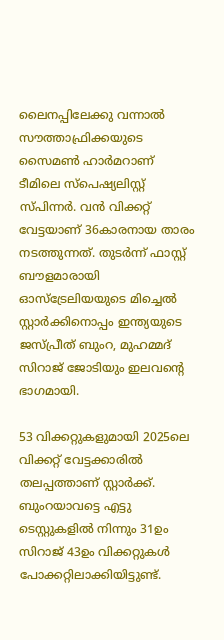ലൈനപ്പിലേക്കു വന്നാല്‍ സൗത്താഫ്രിക്കയുടെ സൈമണ്‍ ഹാര്‍മറാണ് ടീമിലെ സ്‌പെഷ്യലിസ്റ്റ് സ്പിന്നര്‍. വന്‍ വിക്കറ്റ് വേട്ടയാണ് 36കാരനായ താരം നടത്തുന്നത്. തുടര്‍ന്ന് ഫാസ്റ്റ് ബൗളമാരായി ഓസ്‌ട്രേലിയയുടെ മിച്ചെല്‍ സ്റ്റാര്‍ക്കിനൊപ്പം ഇന്ത്യയുടെ ജസ്പ്രീത് ബുംറ, മുഹമ്മദ് സിറാജ് ജോടിയും ഇലവന്റെ ഭാഗമായി.

53 വിക്കറ്റുകളുമായി 2025ലെ വിക്കറ്റ് വേട്ടക്കാരില്‍ തലപ്പത്താണ് സ്റ്റാര്‍ക്ക്. ബുംറയാവട്ടെ എട്ടു ടെസ്റ്റുകളില്‍ നിന്നും 31ഉം സിറാജ് 43ഉം വിക്കറ്റുകള്‍ പോക്കറ്റിലാക്കിയിട്ടുണ്ട്.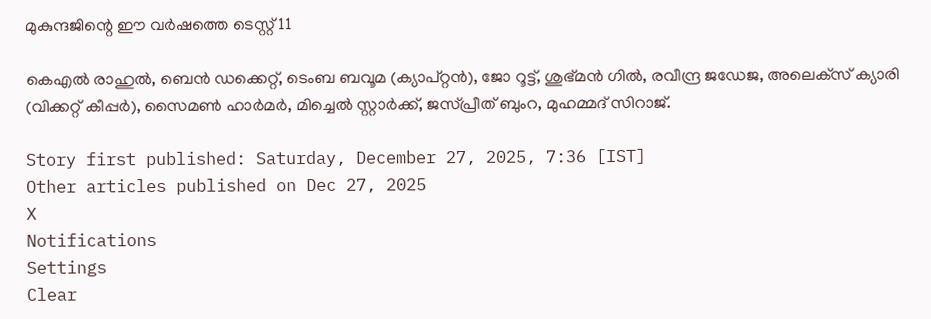മുകുന്ദജിന്റെ ഈ വര്‍ഷത്തെ ടെസ്റ്റ് 11

കെഎല്‍ രാഹുല്‍, ബെന്‍ ഡക്കെറ്റ്, ടെംബ ബവൂമ (ക്യാപ്റ്റന്‍), ജോ റൂട്ട്, ശുഭ്മന്‍ ഗില്‍, രവീന്ദ്ര ജഡേജ, അലെക്‌സ് ക്യാരി (വിക്കറ്റ് കീപ്പര്‍), സൈമണ്‍ ഹാര്‍മര്‍, മിച്ചെല്‍ സ്റ്റാര്‍ക്ക്, ജസ്പ്രീത് ബുംറ, മുഹമ്മദ് സിറാജ്.

Story first published: Saturday, December 27, 2025, 7:36 [IST]
Other articles published on Dec 27, 2025
X
Notifications
Settings
Clear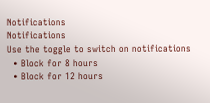Notifications
Notifications
Use the toggle to switch on notifications
  • Block for 8 hours
  • Block for 12 hours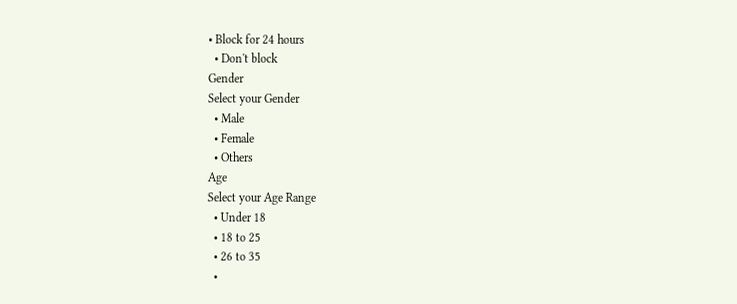• Block for 24 hours
  • Don't block
Gender
Select your Gender
  • Male
  • Female
  • Others
Age
Select your Age Range
  • Under 18
  • 18 to 25
  • 26 to 35
  •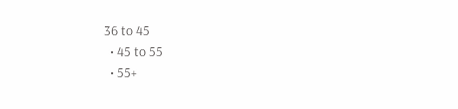36 to 45
  • 45 to 55
  • 55+